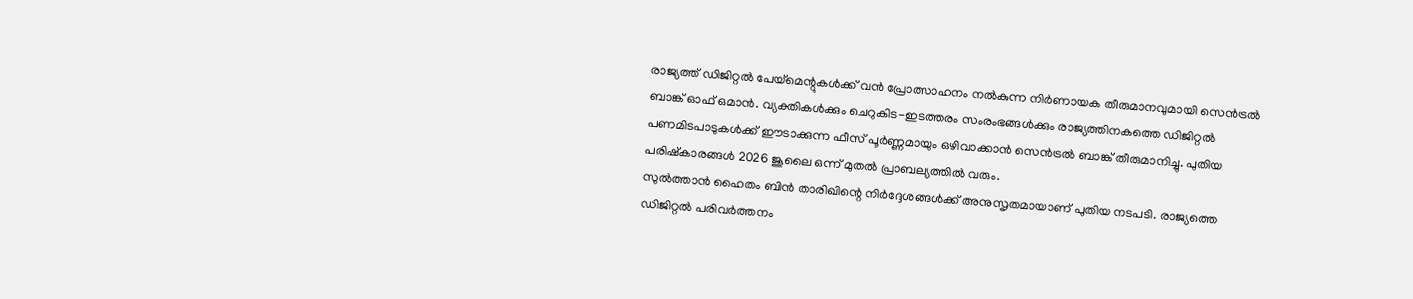രാജ്യത്ത് ഡിജിറ്റൽ പേയ്മെന്റുകൾക്ക് വൻ പ്രോത്സാഹനം നൽകുന്ന നിർണായക തീരുമാനവുമായി സെൻട്രൽ ബാങ്ക് ഓഫ് ഒമാൻ. വ്യക്തികൾക്കും ചെറുകിട-ഇടത്തരം സംരംഭങ്ങൾക്കും രാജ്യത്തിനകത്തെ ഡിജിറ്റൽ പണമിടപാടുകൾക്ക് ഈടാക്കുന്ന ഫീസ് പൂർണ്ണമായും ഒഴിവാക്കാൻ സെൻട്രൽ ബാങ്ക് തീരുമാനിച്ചു. പുതിയ പരിഷ്കാരങ്ങൾ 2026 ജൂലൈ ഒന്ന് മുതൽ പ്രാബല്യത്തിൽ വരും.
സുൽത്താൻ ഹൈതം ബിൻ താരിഖിന്റെ നിർദ്ദേശങ്ങൾക്ക് അനുസൃതമായാണ് പുതിയ നടപടി. രാജ്യത്തെ ഡിജിറ്റൽ പരിവർത്തനം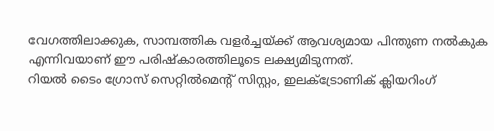വേഗത്തിലാക്കുക, സാമ്പത്തിക വളർച്ചയ്ക്ക് ആവശ്യമായ പിന്തുണ നൽകുക എന്നിവയാണ് ഈ പരിഷ്കാരത്തിലൂടെ ലക്ഷ്യമിടുന്നത്.
റിയൽ ടൈം ഗ്രോസ് സെറ്റിൽമെന്റ് സിസ്റ്റം, ഇലക്ട്രോണിക് ക്ലിയറിംഗ്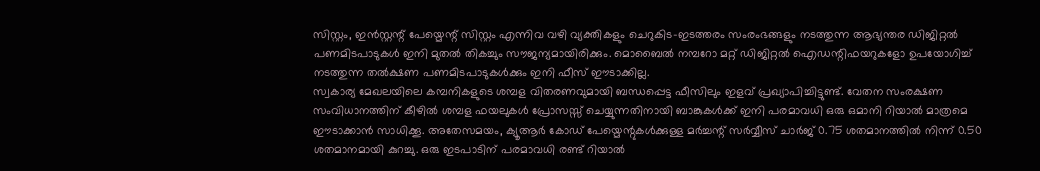സിസ്റ്റം, ഇൻസ്റ്റന്റ് പേയ്മെന്റ് സിസ്റ്റം എന്നിവ വഴി വ്യക്തികളും ചെറുകിട-ഇടത്തരം സംരംഭങ്ങളും നടത്തുന്ന ആഭ്യന്തര ഡിജിറ്റൽ പണമിടപാടുകൾ ഇനി മുതൽ തികച്ചും സൗജന്യമായിരിക്കും. മൊബൈൽ നമ്പറോ മറ്റ് ഡിജിറ്റൽ ഐഡന്റിഫയറുകളോ ഉപയോഗിച്ച് നടത്തുന്ന തൽക്ഷണ പണമിടപാടുകൾക്കും ഇനി ഫീസ് ഈടാക്കില്ല.
സ്വകാര്യ മേഖലയിലെ കമ്പനികളുടെ ശമ്പള വിതരണവുമായി ബന്ധപ്പെട്ട ഫീസിലും ഇളവ് പ്രഖ്യാപിച്ചിട്ടുണ്ട്. വേതന സംരക്ഷണ സംവിധാനത്തിന് കീഴിൽ ശമ്പള ഫയലുകൾ പ്രോസസ്സ് ചെയ്യുന്നതിനായി ബാങ്കുകൾക്ക് ഇനി പരമാവധി ഒരു ഒമാനി റിയാൽ മാത്രമെ ഈടാക്കാൻ സാധിക്കൂ. അതേസമയം, ക്യൂആർ കോഡ് പേയ്മെന്റുകൾക്കുള്ള മർച്ചന്റ് സർവ്വീസ് ചാർജ് 0.75 ശതമാനത്തിൽ നിന്ന് 0.50 ശതമാനമായി കുറച്ചു. ഒരു ഇടപാടിന് പരമാവധി രണ്ട് റിയാൽ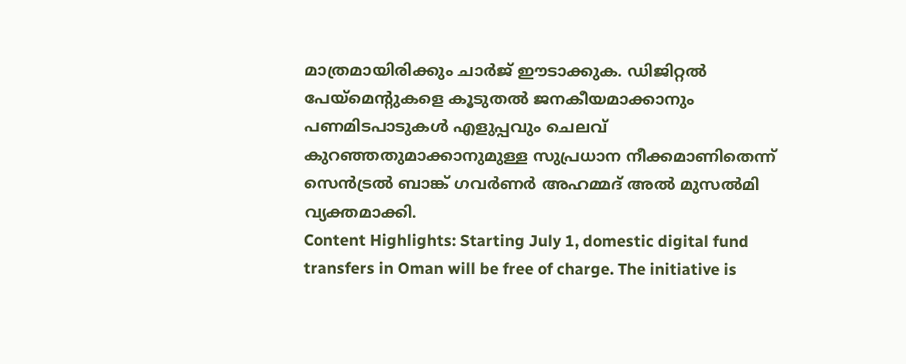മാത്രമായിരിക്കും ചാർജ് ഈടാക്കുക. ഡിജിറ്റൽ പേയ്മെന്റുകളെ കൂടുതൽ ജനകീയമാക്കാനും പണമിടപാടുകൾ എളുപ്പവും ചെലവ് കുറഞ്ഞതുമാക്കാനുമുള്ള സുപ്രധാന നീക്കമാണിതെന്ന് സെൻട്രൽ ബാങ്ക് ഗവർണർ അഹമ്മദ് അൽ മുസൽമി വ്യക്തമാക്കി.
Content Highlights: Starting July 1, domestic digital fund transfers in Oman will be free of charge. The initiative is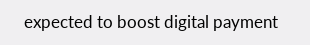expected to boost digital payment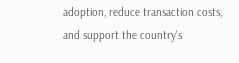adoption, reduce transaction costs, and support the country's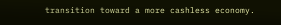transition toward a more cashless economy.